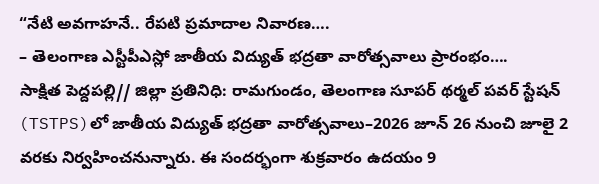“నేటి అవగాహనే.. రేపటి ప్రమాదాల నివారణ….
– తెలంగాణ ఎస్టీపీఎస్లో జాతీయ విద్యుత్ భద్రతా వారోత్సవాలు ప్రారంభం….
సాక్షిత పెద్దపల్లి// జిల్లా ప్రతినిధి: రామగుండం, తెలంగాణ సూపర్ థర్మల్ పవర్ స్టేషన్ (TSTPS)లో జాతీయ విద్యుత్ భద్రతా వారోత్సవాలు–2026 జూన్ 26 నుంచి జూలై 2 వరకు నిర్వహించనున్నారు. ఈ సందర్భంగా శుక్రవారం ఉదయం 9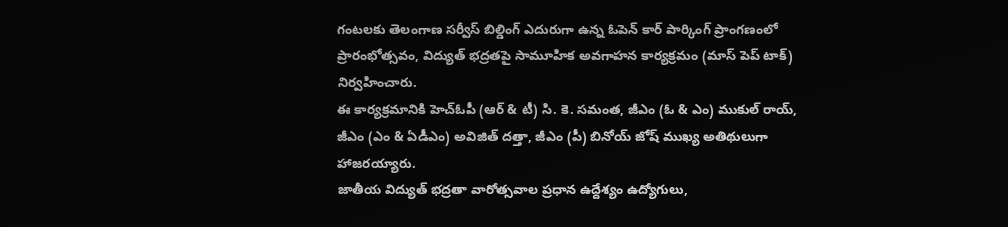గంటలకు తెలంగాణ సర్వీస్ బిల్డింగ్ ఎదురుగా ఉన్న ఓపెన్ కార్ పార్కింగ్ ప్రాంగణంలో ప్రారంభోత్సవం, విద్యుత్ భద్రతపై సామూహిక అవగాహన కార్యక్రమం (మాస్ పెప్ టాక్) నిర్వహించారు.
ఈ కార్యక్రమానికి హెచ్ఓపీ (ఆర్ & టీ) సి. కె. సమంత, జీఎం (ఓ & ఎం) ముకుల్ రాయ్, జీఎం (ఎం & ఏడీఎం) అవిజిత్ దత్తా, జీఎం (పీ) బినోయ్ జోష్ ముఖ్య అతిథులుగా హాజరయ్యారు.
జాతీయ విద్యుత్ భద్రతా వారోత్సవాల ప్రధాన ఉద్దేశ్యం ఉద్యోగులు,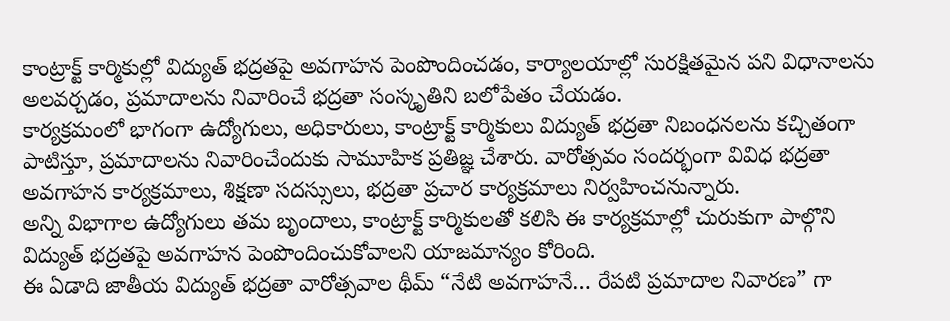కాంట్రాక్ట్ కార్మికుల్లో విద్యుత్ భద్రతపై అవగాహన పెంపొందించడం, కార్యాలయాల్లో సురక్షితమైన పని విధానాలను అలవర్చడం, ప్రమాదాలను నివారించే భద్రతా సంస్కృతిని బలోపేతం చేయడం.
కార్యక్రమంలో భాగంగా ఉద్యోగులు, అధికారులు, కాంట్రాక్ట్ కార్మికులు విద్యుత్ భద్రతా నిబంధనలను కచ్చితంగా పాటిస్తూ, ప్రమాదాలను నివారించేందుకు సామూహిక ప్రతిజ్ఞ చేశారు. వారోత్సవం సందర్భంగా వివిధ భద్రతా అవగాహన కార్యక్రమాలు, శిక్షణా సదస్సులు, భద్రతా ప్రచార కార్యక్రమాలు నిర్వహించనున్నారు.
అన్ని విభాగాల ఉద్యోగులు తమ బృందాలు, కాంట్రాక్ట్ కార్మికులతో కలిసి ఈ కార్యక్రమాల్లో చురుకుగా పాల్గొని విద్యుత్ భద్రతపై అవగాహన పెంపొందించుకోవాలని యాజమాన్యం కోరింది.
ఈ ఏడాది జాతీయ విద్యుత్ భద్రతా వారోత్సవాల థీమ్ “నేటి అవగాహనే… రేపటి ప్రమాదాల నివారణ” గా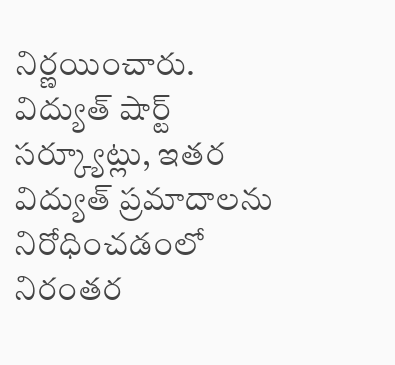నిర్ణయించారు. విద్యుత్ షార్ట్ సర్క్యూట్లు, ఇతర విద్యుత్ ప్రమాదాలను నిరోధించడంలో నిరంతర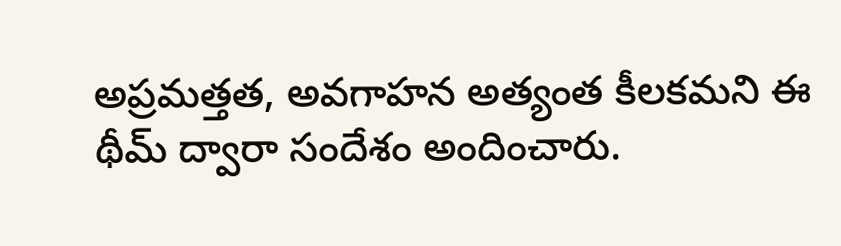అప్రమత్తత, అవగాహన అత్యంత కీలకమని ఈ థీమ్ ద్వారా సందేశం అందించారు.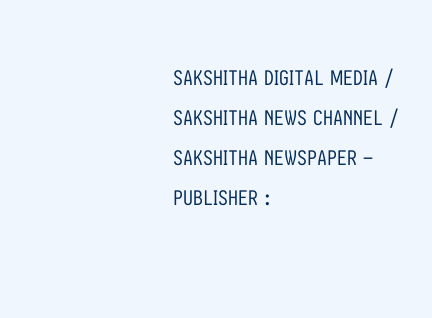SAKSHITHA DIGITAL MEDIA / SAKSHITHA NEWS CHANNEL / SAKSHITHA NEWSPAPER – PUBLISHER :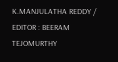K.MANJULATHA REDDY / EDITOR : BEERAM TEJOMURTHY